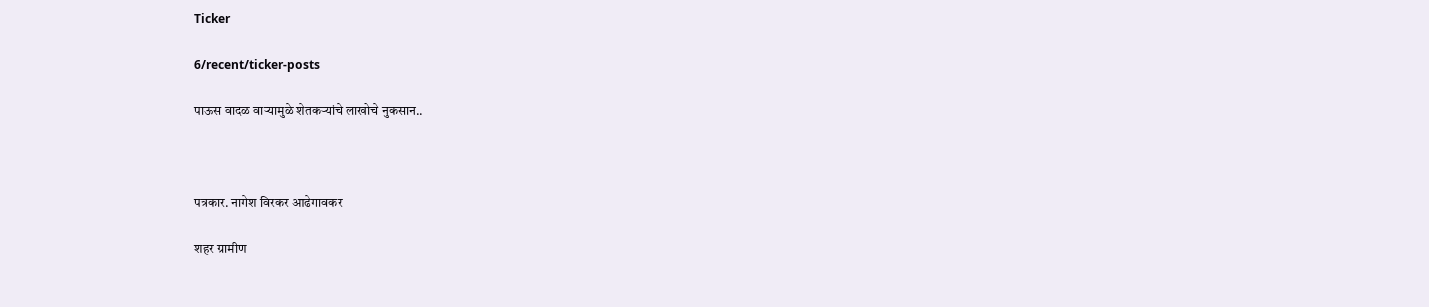Ticker

6/recent/ticker-posts

पाऊस वादळ वाऱ्यामुळे शेतकऱ्यांचे लाखोचे नुकसान..



पत्रकार. नागेश विरकर आढेगावकर

शहर ग्रामीण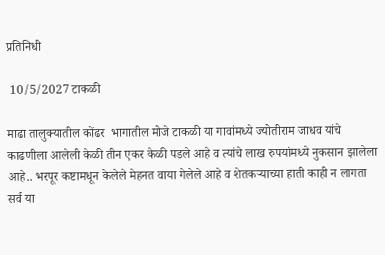प्रतिनिधी

 10/5/2027 टाकळी

माढा तालुक्यातील कोंढर  भागातील मोजे टाकळी या गावांमध्ये ज्योतीराम जाधव यांचे काढणीला आलेली केळी तीन एकर केळी पडले आहे व त्यांचे लाख रुपयांमध्ये नुकसान झालेला आहे.. भरपूर कष्टामधून केलेले मेहनत वाया गेलेले आहे व शेतकऱ्याच्या हाती काही न लागता सर्व या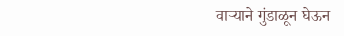वाऱ्याने गुंडाळून घेऊन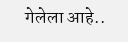गेलेला आहे..